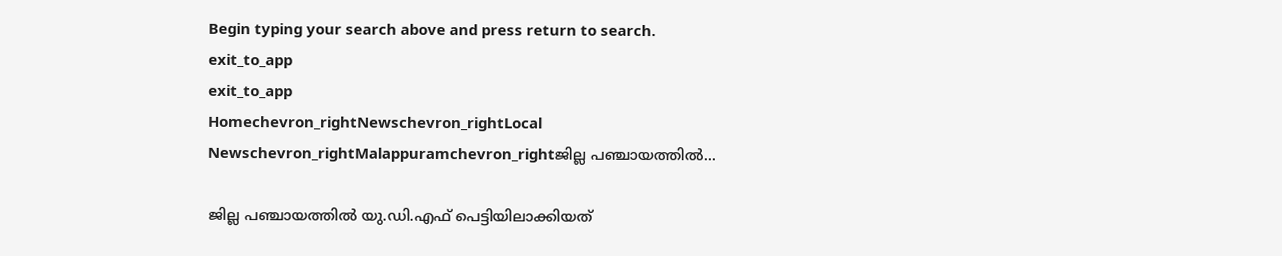Begin typing your search above and press return to search.
exit_to_app
exit_to_app
Homechevron_rightNewschevron_rightLocal Newschevron_rightMalappuramchevron_rightജില്ല പഞ്ചായത്തിൽ...

ജില്ല പഞ്ചായത്തിൽ യു.ഡി.എഫ് പെട്ടിയിലാക്കിയത്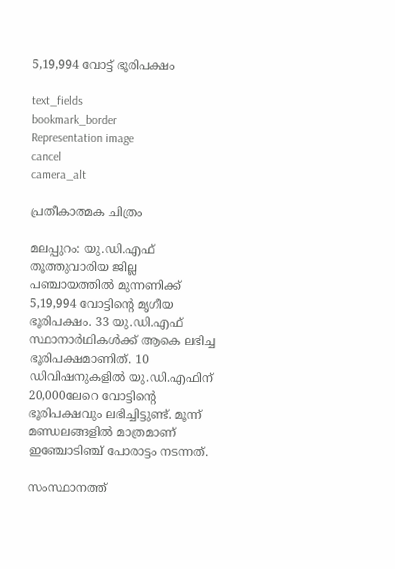5,19,994 വോട്ട് ഭൂരിപക്ഷം

text_fields
bookmark_border
Representation image
cancel
camera_alt

പ്രതീകാത്മക ചിത്രം

മലപ്പുറം: യു.ഡി.എഫ് തൂത്തുവാരിയ ജില്ല പഞ്ചായത്തിൽ മുന്നണിക്ക് 5,19,994 വോട്ടിന്റെ മൃഗീയ ഭൂരിപക്ഷം. 33 യു.ഡി.എഫ് സ്ഥാനാർഥികൾക്ക് ആകെ ലഭിച്ച ഭൂരിപക്ഷമാണിത്. 10 ഡിവിഷനുകളിൽ യു.ഡി.എഫിന് 20,000ലേറെ വോട്ടിന്റെ ഭൂരിപക്ഷവും ലഭിച്ചിട്ടുണ്ട്. മൂന്ന് മണ്ഡലങ്ങളിൽ മാത്രമാണ് ഇഞ്ചോടിഞ്ച് പോരാട്ടം നടന്നത്.

സംസ്ഥാനത്ത്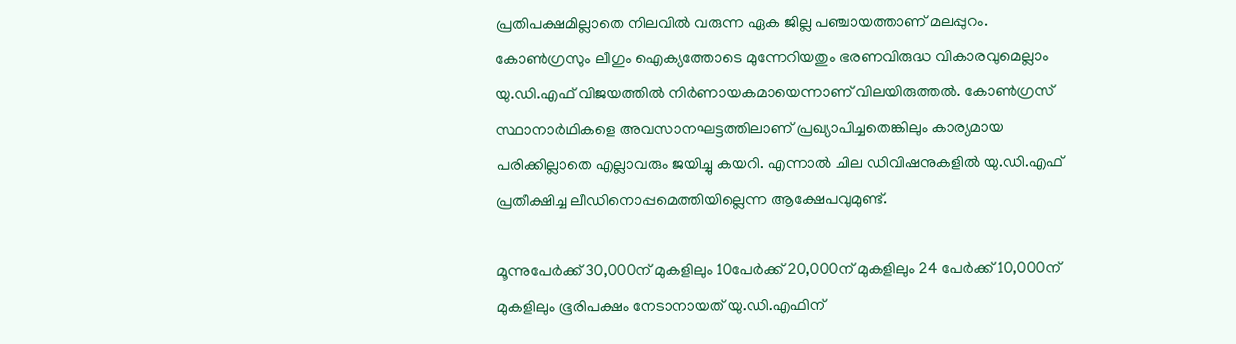പ്രതിപക്ഷമില്ലാതെ നിലവില്‍ വരുന്ന ഏക ജില്ല പഞ്ചായത്താണ് മലപ്പുറം. കോണ്‍ഗ്രസും ലീഗും ഐക്യത്തോടെ മുന്നേറിയതും ഭരണവിരുദ്ധ വികാരവുമെല്ലാം യു.ഡി.എഫ് വിജയത്തിൽ നിർണായകമായെന്നാണ് വിലയിരുത്തൽ. കോൺഗ്രസ് സ്ഥാനാർഥികളെ അവസാനഘട്ടത്തിലാണ് പ്രഖ്യാപിച്ചതെങ്കിലും കാര്യമായ പരിക്കില്ലാതെ എല്ലാവരും ജയിച്ചു കയറി. എന്നാൽ ചില ഡിവിഷനുകളിൽ യു.ഡി.എഫ് പ്രതീക്ഷിച്ച ലീഡിനൊപ്പമെത്തിയില്ലെന്ന ആക്ഷേപവുമുണ്ട്.

മൂന്നുപേര്‍ക്ക് 30,000ന് മുകളിലും 10പേർക്ക് 20,000ന് മുകളിലും 24 പേര്‍ക്ക് 10,000ന് മുകളിലും ഭൂരിപക്ഷം നേടാനായത് യു.ഡി.എഫിന്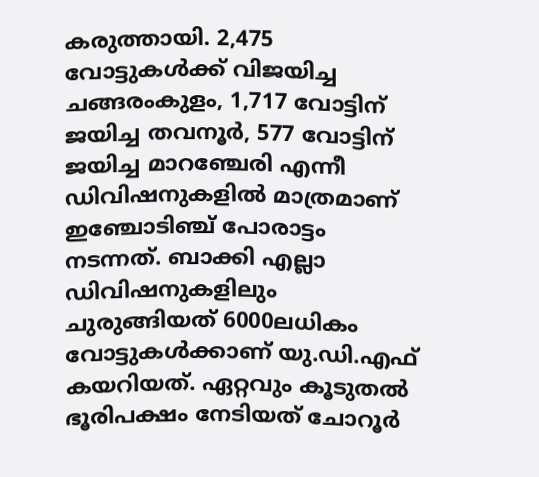കരുത്തായി. 2,475 വോട്ടുകൾക്ക് വിജയിച്ച ചങ്ങരംകുളം, 1,717 വോട്ടിന് ജയിച്ച തവനൂർ, 577 വോട്ടിന് ജയിച്ച മാറഞ്ചേരി എന്നീ ഡിവിഷനുകളിൽ മാത്രമാണ് ഇഞ്ചോടിഞ്ച് പോരാട്ടം നടന്നത്. ബാക്കി എല്ലാ ഡിവിഷനുകളിലും ചുരുങ്ങിയത് 6000ലധികം വോട്ടുകൾക്കാണ് യു.ഡി.എഫ് കയറിയത്. ഏറ്റവും കൂടുതൽ ഭൂരിപക്ഷം നേടിയത് ചോറൂർ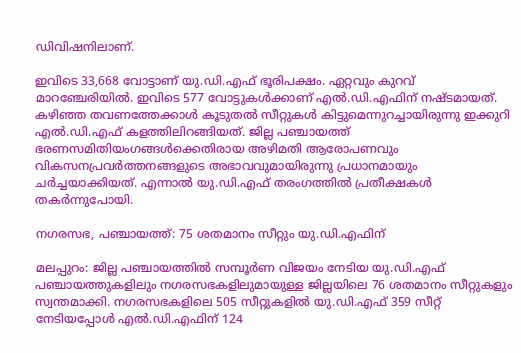ഡിവിഷനിലാണ്.

ഇവിടെ 33,668 വോട്ടാണ് യു.ഡി.എഫ് ഭൂരിപക്ഷം. ഏറ്റവും കുറവ് മാറഞ്ചേരിയിൽ. ഇവിടെ 577 വോട്ടുകൾക്കാണ് എൽ.ഡി.എഫിന് നഷ്ടമായത്. കഴിഞ്ഞ തവണത്തേക്കാൾ കൂടുതൽ സീറ്റുകൾ കിട്ടുമെന്നുറച്ചായിരുന്നു ഇക്കുറി എൽ.ഡി.എഫ് കളത്തിലിറങ്ങിയത്. ജില്ല പഞ്ചായത്ത് ഭരണസമിതിയംഗങ്ങള്‍ക്കെതിരായ അഴിമതി ആരോപണവും വികസനപ്രവര്‍ത്തനങ്ങളുടെ അഭാവവുമായിരുന്നു പ്രധാനമായും ചർച്ചയാക്കിയത്. എന്നാൽ യു.ഡി.എഫ് തരംഗത്തിൽ പ്രതീക്ഷകൾ തകർന്നുപോയി.

നഗരസഭ, പഞ്ചായത്ത്: 75 ശതമാനം സീറ്റും യു.ഡി.എഫിന്

മലപ്പുറം: ജില്ല പഞ്ചായത്തിൽ സമ്പൂർണ വിജയം നേടിയ യു.ഡി.എഫ് പഞ്ചായത്തുകളിലും നഗരസഭകളിലുമായുള്ള ജില്ലയിലെ 76 ശതമാനം സീറ്റുകളും സ്വന്തമാക്കി. നഗരസഭകളിലെ 505 സീറ്റുകളിൽ യു.ഡി.എഫ് 359 സീറ്റ് നേടിയപ്പോൾ എൽ.ഡി.എഫിന് 124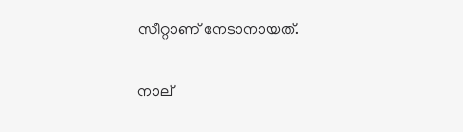സീറ്റാണ് നേടാനായത്.

നാല്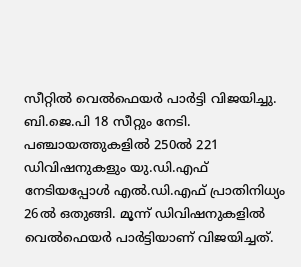സീറ്റിൽ വെൽഫെയർ പാർട്ടി വിജയിച്ചു. ബി.ജെ.പി 18 സീറ്റും നേടി. പഞ്ചായത്തുകളിൽ 250ൽ 221 ഡിവിഷനുകളും യു.ഡി.എഫ് നേടിയപ്പോൾ എൽ.ഡി.എഫ് പ്രാതിനിധ്യം 26ൽ ഒതുങ്ങി. മൂന്ന് ഡിവിഷനുകളിൽ വെൽഫെയർ പാർട്ടിയാണ് വിജയിച്ചത്.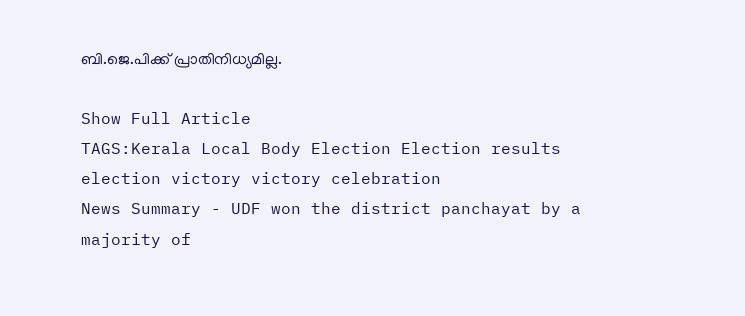ബി.ജെ.പിക്ക് പ്രാതിനിധ്യമില്ല.

Show Full Article
TAGS:Kerala Local Body Election Election results election victory victory celebration
News Summary - UDF won the district panchayat by a majority of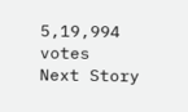5,19,994 votes
Next Story